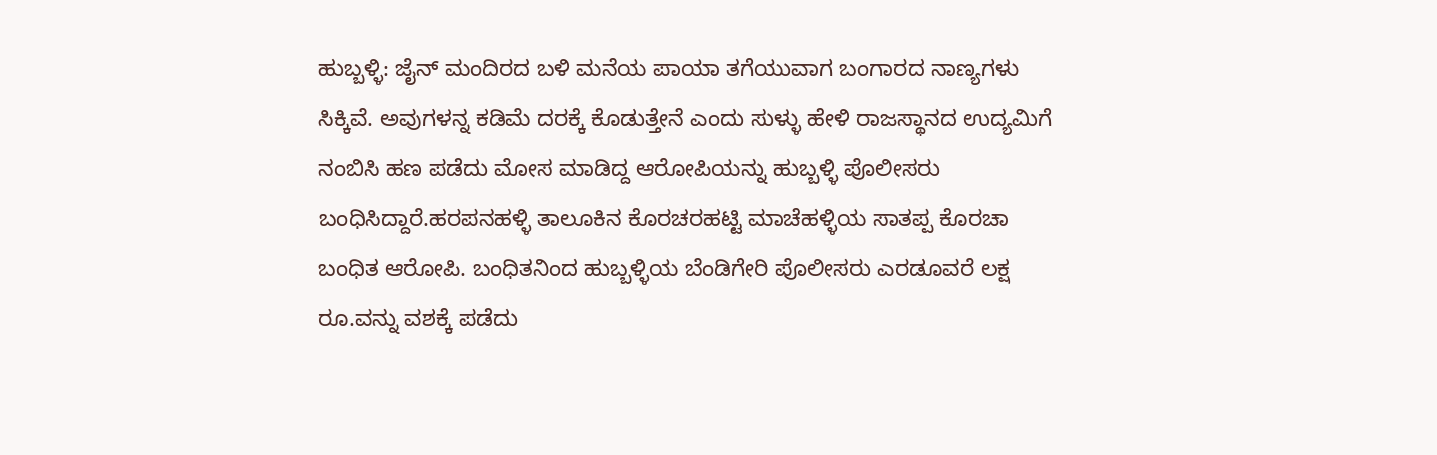ಹುಬ್ಬಳ್ಳಿ: ಜೈನ್ ಮಂದಿರದ ಬಳಿ ಮನೆಯ ಪಾಯಾ ತಗೆಯುವಾಗ ಬಂಗಾರದ ನಾಣ್ಯಗಳು ಸಿಕ್ಕಿವೆ. ಅವುಗಳನ್ನ ಕಡಿಮೆ ದರಕ್ಕೆ ಕೊಡುತ್ತೇನೆ ಎಂದು ಸುಳ್ಳು ಹೇಳಿ ರಾಜಸ್ಥಾನದ ಉದ್ಯಮಿಗೆ ನಂಬಿಸಿ ಹಣ ಪಡೆದು ಮೋಸ ಮಾಡಿದ್ದ ಆರೋಪಿಯನ್ನು ಹುಬ್ಬಳ್ಳಿ ಪೊಲೀಸರು ಬಂಧಿಸಿದ್ದಾರೆ.ಹರಪನಹಳ್ಳಿ ತಾಲೂಕಿನ ಕೊರಚರಹಟ್ಟಿ ಮಾಚೆಹಳ್ಳಿಯ ಸಾತಪ್ಪ ಕೊರಚಾ ಬಂಧಿತ ಆರೋಪಿ. ಬಂಧಿತನಿಂದ ಹುಬ್ಬಳ್ಳಿಯ ಬೆಂಡಿಗೇರಿ ಪೊಲೀಸರು ಎರಡೂವರೆ ಲಕ್ಷ ರೂ.ವನ್ನು ವಶಕ್ಕೆ ಪಡೆದು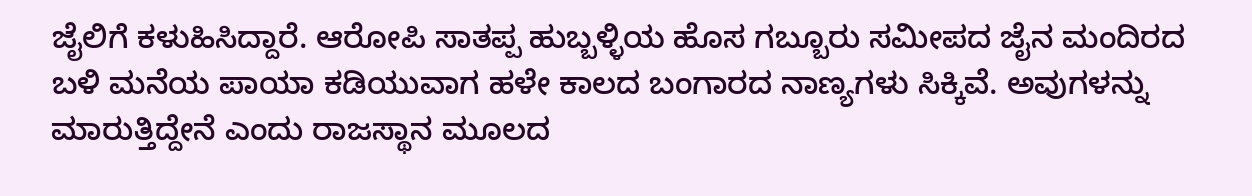ಜೈಲಿಗೆ ಕಳುಹಿಸಿದ್ದಾರೆ. ಆರೋಪಿ ಸಾತಪ್ಪ ಹುಬ್ಬಳ್ಳಿಯ ಹೊಸ ಗಬ್ಬೂರು ಸಮೀಪದ ಜೈನ ಮಂದಿರದ ಬಳಿ ಮನೆಯ ಪಾಯಾ ಕಡಿಯುವಾಗ ಹಳೇ ಕಾಲದ ಬಂಗಾರದ ನಾಣ್ಯಗಳು ಸಿಕ್ಕಿವೆ. ಅವುಗಳನ್ನು ಮಾರುತ್ತಿದ್ದೇನೆ ಎಂದು ರಾಜಸ್ಥಾನ ಮೂಲದ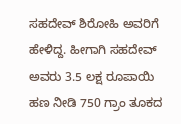ಸಹದೇವ್ ಶಿರೋಹಿ ಅವರಿಗೆ ಹೇಳಿದ್ದ. ಹೀಗಾಗಿ ಸಹದೇವ್ ಅವರು 3.5 ಲಕ್ಷ ರೂಪಾಯಿ ಹಣ ನೀಡಿ 750 ಗ್ರಾಂ ತೂಕದ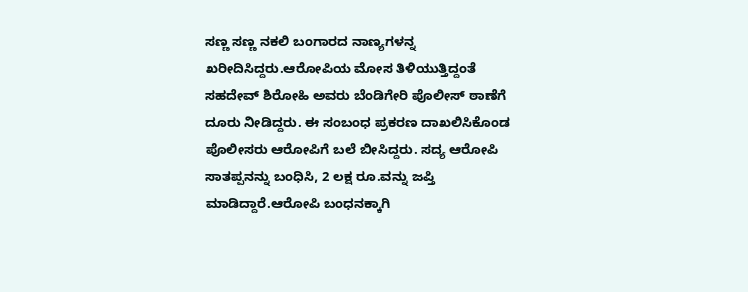ಸಣ್ಣ ಸಣ್ಣ ನಕಲಿ ಬಂಗಾರದ ನಾಣ್ಯಗಳನ್ನ ಖರೀದಿಸಿದ್ದರು.ಆರೋಪಿಯ ಮೋಸ ತಿಳಿಯುತ್ತಿದ್ದಂತೆ ಸಹದೇವ್ ಶಿರೋಹಿ ಅವರು ಬೆಂಡಿಗೇರಿ ಪೊಲೀಸ್ ಠಾಣೆಗೆ ದೂರು ನೀಡಿದ್ದರು. ಈ ಸಂಬಂಧ ಪ್ರಕರಣ ದಾಖಲಿಸಿಕೊಂಡ ಪೊಲೀಸರು ಆರೋಪಿಗೆ ಬಲೆ ಬೀಸಿದ್ದರು. ಸದ್ಯ ಆರೋಪಿ ಸಾತಪ್ಪನನ್ನು ಬಂಧಿಸಿ, 2 ಲಕ್ಷ ರೂ.ವನ್ನು ಜಪ್ತಿ ಮಾಡಿದ್ದಾರೆ.ಆರೋಪಿ ಬಂಧನಕ್ಕಾಗಿ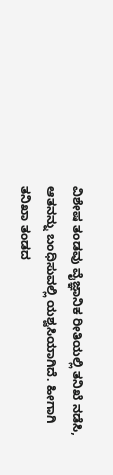ವಿಶೇಷ ತಂಡವು ವೈಜ್ಞಾನಿಕ ರೀತಿಯಲ್ಲಿ ತನಿಖೆ ನಡೆಸಿ, ಆತನನ್ನು ಬಂಧಿಸುವಲ್ಲಿ ಯಶ್ವಸಿಯಾಗಿದೆ. ಹೀಗಾಗಿ ತನಿಖಾ ತಂಡದ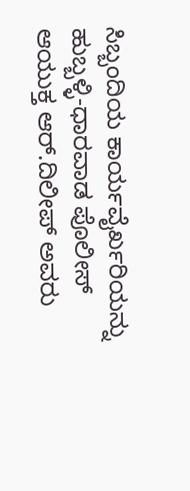ಸಿಬ್ಬಂದಿಯ ಕಾರ್ಯವೈರ್ಖರಿಯನ್ನು ಹುಬ್ಬಳ್ಳಿ-ಧಾರವಾಡ ಪೊಲೀಸ್ ಆಯುಕ್ತ ಆರ್.ದಿಲೀಪ್ ಅವರು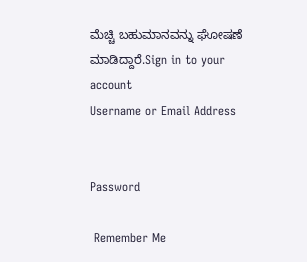ಮೆಚ್ಚಿ ಬಹುಮಾನವನ್ನು ಘೋಷಣೆ ಮಾಡಿದ್ದಾರೆ.Sign in to your account
Username or Email Address


Password

 Remember Me